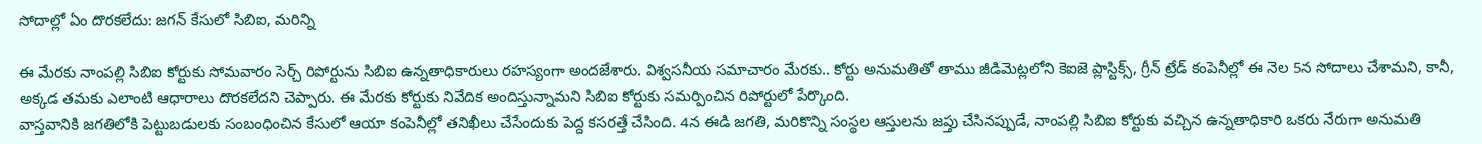సోదాల్లో ఏం దొరకలేదు: జగన్ కేసులో సిబిఐ, మరిన్ని

ఈ మేరకు నాంపల్లి సిబిఐ కోర్టుకు సోమవారం సెర్చ్ రిపోర్టును సిబిఐ ఉన్నతాధికారులు రహస్యంగా అందజేశారు. విశ్వసనీయ సమాచారం మేరకు.. కోర్టు అనుమతితో తాము జీడిమెట్లలోని కెఐజె ప్లాస్టిక్స్, గ్రీన్ ట్రేడ్ కంపెనీల్లో ఈ నెల 5న సోదాలు చేశామని, కానీ, అక్కడ తమకు ఎలాంటి ఆధారాలు దొరకలేదని చెప్పారు. ఈ మేరకు కోర్టుకు నివేదిక అందిస్తున్నామని సిబిఐ కోర్టుకు సమర్పించిన రిపోర్టులో పేర్కొంది.
వాస్తవానికి జగతిలోకి పెట్టుబడులకు సంబంధించిన కేసులో ఆయా కంపెనీల్లో తనిఖీలు చేసేందుకు పెద్ద కసరత్తే చేసింది. 4న ఈడి జగతి, మరికొన్ని సంస్థల ఆస్తులను జప్తు చేసినప్పుడే, నాంపల్లి సిబిఐ కోర్టుకు వచ్చిన ఉన్నతాధికారి ఒకరు నేరుగా అనుమతి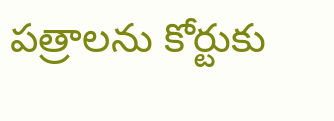పత్రాలను కోర్టుకు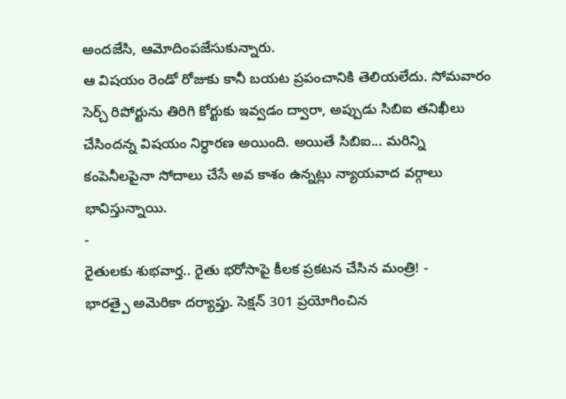అందజేసి, ఆమోదింపజేసుకున్నారు.
ఆ విషయం రెండో రోజుకు కానీ బయట ప్రపంచానికి తెలియలేదు. సోమవారం సెర్చ్ రిపోర్టును తిరిగి కోర్టుకు ఇవ్వడం ద్వారా, అప్పుడు సిబిఐ తనిఖీలు చేసిందన్న విషయం నిర్ధారణ అయింది. అయితే సిబిఐ... మరిన్ని కంపెనీలపైనా సోదాలు చేసే అవ కాశం ఉన్నట్లు న్యాయవాద వర్గాలు భావిస్తున్నాయి.
-
రైతులకు శుభవార్త.. రైతు భరోసాపై కీలక ప్రకటన చేసిన మంత్రి! -
భారత్పై అమెరికా దర్యాప్తు. సెక్షన్ 301 ప్రయోగించిన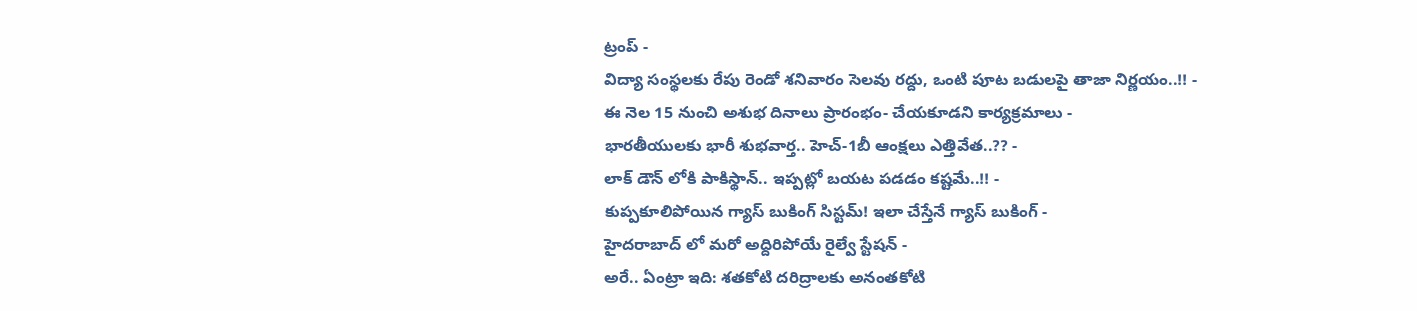ట్రంప్ -
విద్యా సంస్థలకు రేపు రెండో శనివారం సెలవు రద్దు, ఒంటి పూట బడులపై తాజా నిర్ణయం..!! -
ఈ నెల 15 నుంచి అశుభ దినాలు ప్రారంభం- చేయకూడని కార్యక్రమాలు -
భారతీయులకు భారీ శుభవార్త.. హెచ్-1బీ ఆంక్షలు ఎత్తివేత..?? -
లాక్ డౌన్ లోకి పాకిస్థాన్.. ఇప్పట్లో బయట పడడం కష్టమే..!! -
కుప్పకూలిపోయిన గ్యాస్ బుకింగ్ సిస్టమ్! ఇలా చేస్తేనే గ్యాస్ బుకింగ్ -
హైదరాబాద్ లో మరో అద్దిరిపోయే రైల్వే స్టేషన్ -
అరే.. ఏంట్రా ఇది: శతకోటి దరిద్రాలకు అనంతకోటి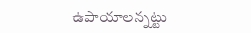ఉపాయాలన్నట్టు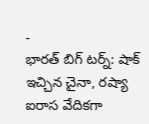-
భారత్ బిగ్ టర్న్: షాక్ ఇచ్చిన చైనా, రష్యా ఐరాస వేదికగా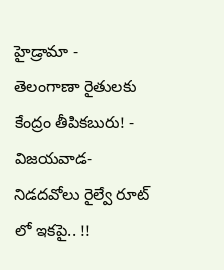హైడ్రామా -
తెలంగాణా రైతులకు కేంద్రం తీపికబురు! -
విజయవాడ- నిడదవోలు రైల్వే రూట్ లో ఇకపై.. !!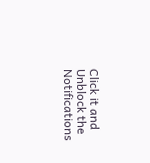Click it and Unblock the Notifications